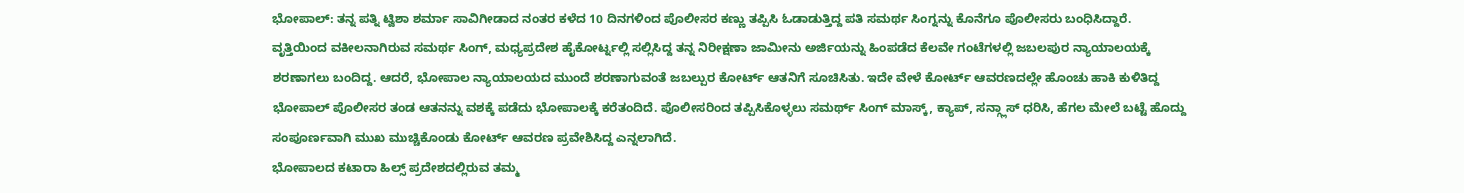ಭೋಪಾಲ್: ತನ್ನ ಪತ್ನಿ ಟ್ವಿಶಾ ಶರ್ಮಾ ಸಾವಿಗೀಡಾದ ನಂತರ ಕಳೆದ 10 ದಿನಗಳಿಂದ ಪೊಲೀಸರ ಕಣ್ಣು ತಪ್ಪಿಸಿ ಓಡಾಡುತ್ತಿದ್ದ ಪತಿ ಸಮರ್ಥ ಸಿಂಗ್ನನ್ನು ಕೊನೆಗೂ ಪೊಲೀಸರು ಬಂಧಿಸಿದ್ದಾರೆ.
ವೃತ್ತಿಯಿಂದ ವಕೀಲನಾಗಿರುವ ಸಮರ್ಥ ಸಿಂಗ್, ಮಧ್ಯಪ್ರದೇಶ ಹೈಕೋರ್ಟ್ನಲ್ಲಿ ಸಲ್ಲಿಸಿದ್ದ ತನ್ನ ನಿರೀಕ್ಷಣಾ ಜಾಮೀನು ಅರ್ಜಿಯನ್ನು ಹಿಂಪಡೆದ ಕೆಲವೇ ಗಂಟೆಗಳಲ್ಲಿ ಜಬಲಪುರ ನ್ಯಾಯಾಲಯಕ್ಕೆ ಶರಣಾಗಲು ಬಂದಿದ್ದ. ಆದರೆ, ಭೋಪಾಲ ನ್ಯಾಯಾಲಯದ ಮುಂದೆ ಶರಣಾಗುವಂತೆ ಜಬಲ್ಪುರ ಕೋರ್ಟ್ ಆತನಿಗೆ ಸೂಚಿಸಿತು. ಇದೇ ವೇಳೆ ಕೋರ್ಟ್ ಆವರಣದಲ್ಲೇ ಹೊಂಚು ಹಾಕಿ ಕುಳಿತಿದ್ದ ಭೋಪಾಲ್ ಪೊಲೀಸರ ತಂಡ ಆತನನ್ನು ವಶಕ್ಕೆ ಪಡೆದು ಭೋಪಾಲಕ್ಕೆ ಕರೆತಂದಿದೆ. ಪೊಲೀಸರಿಂದ ತಪ್ಪಿಸಿಕೊಳ್ಳಲು ಸಮರ್ಥ್ ಸಿಂಗ್ ಮಾಸ್ಕ್, ಕ್ಯಾಪ್, ಸನ್ಗ್ಲಾಸ್ ಧರಿಸಿ, ಹೆಗಲ ಮೇಲೆ ಬಟ್ಟೆ ಹೊದ್ದು ಸಂಪೂರ್ಣವಾಗಿ ಮುಖ ಮುಚ್ಚಿಕೊಂಡು ಕೋರ್ಟ್ ಆವರಣ ಪ್ರವೇಶಿಸಿದ್ದ ಎನ್ನಲಾಗಿದೆ.
ಭೋಪಾಲದ ಕಟಾರಾ ಹಿಲ್ಸ್ ಪ್ರದೇಶದಲ್ಲಿರುವ ತಮ್ಮ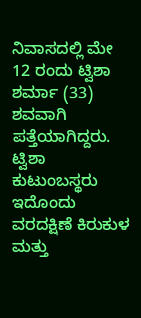ನಿವಾಸದಲ್ಲಿ ಮೇ 12 ರಂದು ಟ್ವಿಶಾ ಶರ್ಮಾ (33) ಶವವಾಗಿ ಪತ್ತೆಯಾಗಿದ್ದರು. ಟ್ವಿಶಾ ಕುಟುಂಬಸ್ಥರು ಇದೊಂದು ವರದಕ್ಷಿಣೆ ಕಿರುಕುಳ ಮತ್ತು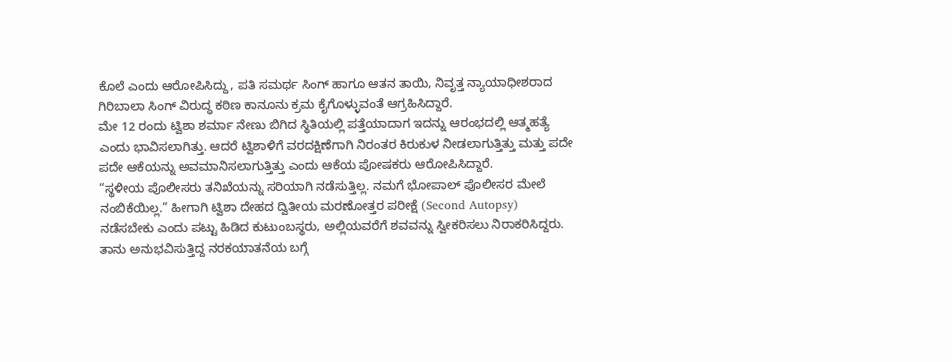ಕೊಲೆ ಎಂದು ಆರೋಪಿಸಿದ್ದು, ಪತಿ ಸಮರ್ಥ ಸಿಂಗ್ ಹಾಗೂ ಆತನ ತಾಯಿ, ನಿವೃತ್ತ ನ್ಯಾಯಾಧೀಶರಾದ ಗಿರಿಬಾಲಾ ಸಿಂಗ್ ವಿರುದ್ಧ ಕಠಿಣ ಕಾನೂನು ಕ್ರಮ ಕೈಗೊಳ್ಳುವಂತೆ ಆಗ್ರಹಿಸಿದ್ದಾರೆ.
ಮೇ 12 ರಂದು ಟ್ವಿಶಾ ಶರ್ಮಾ ನೇಣು ಬಿಗಿದ ಸ್ಥಿತಿಯಲ್ಲಿ ಪತ್ತೆಯಾದಾಗ ಇದನ್ನು ಆರಂಭದಲ್ಲಿ ಆತ್ಮಹತ್ಯೆ ಎಂದು ಭಾವಿಸಲಾಗಿತ್ತು. ಆದರೆ ಟ್ವಿಶಾಳಿಗೆ ವರದಕ್ಷಿಣೆಗಾಗಿ ನಿರಂತರ ಕಿರುಕುಳ ನೀಡಲಾಗುತ್ತಿತ್ತು ಮತ್ತು ಪದೇ ಪದೇ ಆಕೆಯನ್ನು ಅವಮಾನಿಸಲಾಗುತ್ತಿತ್ತು ಎಂದು ಆಕೆಯ ಪೋಷಕರು ಆರೋಪಿಸಿದ್ದಾರೆ.
“ಸ್ಥಳೀಯ ಪೊಲೀಸರು ತನಿಖೆಯನ್ನು ಸರಿಯಾಗಿ ನಡೆಸುತ್ತಿಲ್ಲ. ನಮಗೆ ಭೋಪಾಲ್ ಪೊಲೀಸರ ಮೇಲೆ ನಂಬಿಕೆಯಿಲ್ಲ.” ಹೀಗಾಗಿ ಟ್ವಿಶಾ ದೇಹದ ದ್ವಿತೀಯ ಮರಣೋತ್ತರ ಪರೀಕ್ಷೆ (Second Autopsy) ನಡೆಸಬೇಕು ಎಂದು ಪಟ್ಟು ಹಿಡಿದ ಕುಟುಂಬಸ್ಥರು, ಅಲ್ಲಿಯವರೆಗೆ ಶವವನ್ನು ಸ್ವೀಕರಿಸಲು ನಿರಾಕರಿಸಿದ್ದರು.
ತಾನು ಅನುಭವಿಸುತ್ತಿದ್ದ ನರಕಯಾತನೆಯ ಬಗ್ಗೆ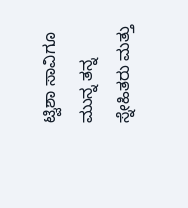ಟ್ವಿಶಾ ಸಾವಿಗೂ ಮುನ್ನ ತನ್ನ ಸ್ನೇಹಿತರು ಮತ್ತು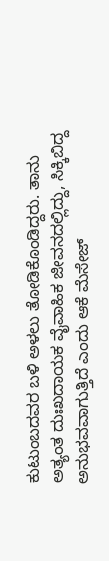ಕುಟುಂಬದವರ ಬಳಿ ಅಳಲು ತೋಡಿಕೊಂಡಿದ್ದರು. ತಾನು ಅತ್ಯಂತ ದುಃಖದಾಯಕ ವೈವಾಹಿಕ ಜೀವನದಲ್ಲಿದ್ದು, ಸಿಕ್ಕಿಬಿದ್ದ ಅನುಭವವಾಗುತ್ತಿದೆ ಎಂದು ಆಕೆ ಮೆಸೇಜ್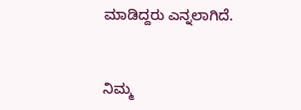ಮಾಡಿದ್ದರು ಎನ್ನಲಾಗಿದೆ.


ನಿಮ್ಮ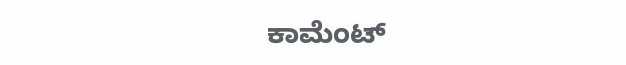ಕಾಮೆಂಟ್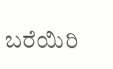ಬರೆಯಿರಿ